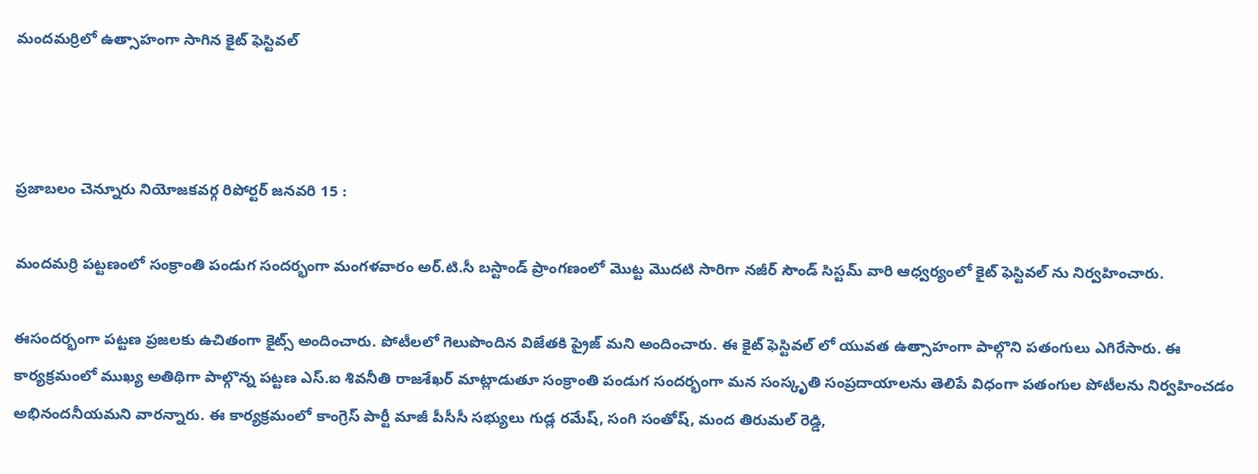మందమర్రిలో ఉత్సాహంగా సాగిన కైట్ ఫెస్టివల్



ప్రజాబలం చెన్నూరు నియోజకవర్గ రిపోర్టర్ జనవరి 15 :

మందమర్రి పట్టణంలో సంక్రాంతి పండుగ సందర్భంగా మంగళవారం అర్.టి.సీ బస్టాండ్ ప్రాంగణంలో మొట్ట మొదటి సారిగా నజీర్ సౌండ్ సిస్టమ్ వారి ఆధ్వర్యంలో కైట్ ఫెస్టివల్ ను నిర్వహించారు.

ఈసందర్భంగా పట్టణ ప్రజలకు ఉచితంగా కైట్స్ అందించారు. పోటీలలో గెలుపొందిన విజేతకి ప్రైజ్ మని అందించారు. ఈ కైట్ ఫెస్టివల్ లో యువత ఉత్సాహంగా పాల్గొని పతంగులు ఎగిరేసారు. ఈ కార్యక్రమంలో ముఖ్య అతిథిగా పాల్గొన్న పట్టణ ఎస్.ఐ శివనీతి రాజశేఖర్ మాట్లాడుతూ సంక్రాంతి పండుగ సందర్భంగా మన సంస్కృతి సంప్రదాయాలను తెలిపే విధంగా పతంగుల పోటీలను నిర్వహించడం అభినందనీయమని వారన్నారు. ఈ కార్యక్రమంలో కాంగ్రెస్ పార్టీ మాజీ పీసీసీ సభ్యులు గుడ్ల రమేష్, సంగి సంతోష్, మంద తిరుమల్ రెడ్డి,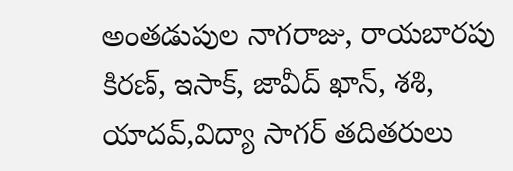అంతడుపుల నాగరాజు, రాయబారపు కిరణ్, ఇసాక్, జావీద్ ఖాన్, శశి, యాదవ్,విద్యా సాగర్ తదితరులు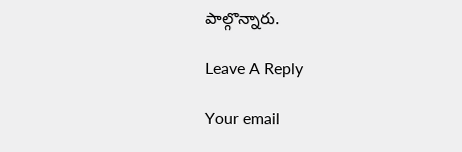పాల్గొన్నారు.

Leave A Reply

Your email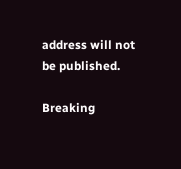address will not be published.

Breaking